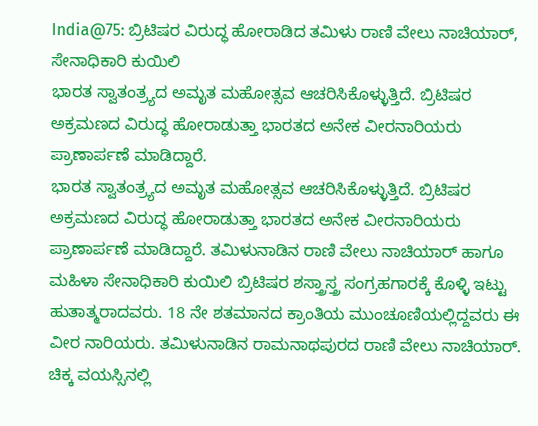India@75: ಬ್ರಿಟಿಷರ ವಿರುದ್ಧ ಹೋರಾಡಿದ ತಮಿಳು ರಾಣಿ ವೇಲು ನಾಚಿಯಾರ್, ಸೇನಾಧಿಕಾರಿ ಕುಯಿಲಿ
ಭಾರತ ಸ್ವಾತಂತ್ರ್ಯದ ಅಮೃತ ಮಹೋತ್ಸವ ಆಚರಿಸಿಕೊಳ್ಳುತ್ತಿದೆ. ಬ್ರಿಟಿಷರ ಅಕ್ರಮಣದ ವಿರುದ್ಧ ಹೋರಾಡುತ್ತಾ ಭಾರತದ ಅನೇಕ ವೀರನಾರಿಯರು ಪ್ರಾಣಾರ್ಪಣೆ ಮಾಡಿದ್ದಾರೆ.
ಭಾರತ ಸ್ವಾತಂತ್ರ್ಯದ ಅಮೃತ ಮಹೋತ್ಸವ ಆಚರಿಸಿಕೊಳ್ಳುತ್ತಿದೆ. ಬ್ರಿಟಿಷರ ಅಕ್ರಮಣದ ವಿರುದ್ಧ ಹೋರಾಡುತ್ತಾ ಭಾರತದ ಅನೇಕ ವೀರನಾರಿಯರು ಪ್ರಾಣಾರ್ಪಣೆ ಮಾಡಿದ್ದಾರೆ. ತಮಿಳುನಾಡಿನ ರಾಣಿ ವೇಲು ನಾಚಿಯಾರ್ ಹಾಗೂ ಮಹಿಳಾ ಸೇನಾಧಿಕಾರಿ ಕುಯಿಲಿ ಬ್ರಿಟಿಷರ ಶಸ್ತ್ರಾಸ್ತ್ರ ಸಂಗ್ರಹಗಾರಕ್ಕೆ ಕೊಳ್ಳಿ ಇಟ್ಟು ಹುತಾತ್ಮರಾದವರು. 18 ನೇ ಶತಮಾನದ ಕ್ರಾಂತಿಯ ಮುಂಚೂಣಿಯಲ್ಲಿದ್ದವರು ಈ ವೀರ ನಾರಿಯರು. ತಮಿಳುನಾಡಿನ ರಾಮನಾಥಪುರದ ರಾಣಿ ವೇಲು ನಾಚಿಯಾರ್. ಚಿಕ್ಕ ವಯಸ್ಸಿನಲ್ಲಿ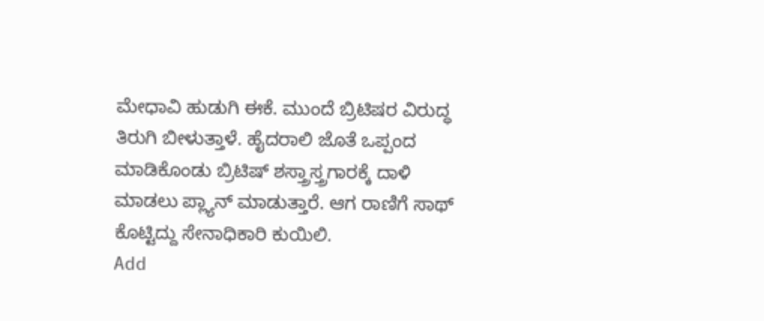ಮೇಧಾವಿ ಹುಡುಗಿ ಈಕೆ. ಮುಂದೆ ಬ್ರಿಟಿಷರ ವಿರುದ್ಧ ತಿರುಗಿ ಬೀಳುತ್ತಾಳೆ. ಹೈದರಾಲಿ ಜೊತೆ ಒಪ್ಪಂದ ಮಾಡಿಕೊಂಡು ಬ್ರಿಟಿಷ್ ಶಸ್ತ್ರಾಸ್ತ್ರಗಾರಕ್ಕೆ ದಾಳಿ ಮಾಡಲು ಪ್ಲ್ಯಾನ್ ಮಾಡುತ್ತಾರೆ. ಆಗ ರಾಣಿಗೆ ಸಾಥ್ ಕೊಟ್ಟಿದ್ದು ಸೇನಾಧಿಕಾರಿ ಕುಯಿಲಿ.
Add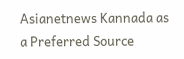Asianetnews Kannada as a Preferred Source